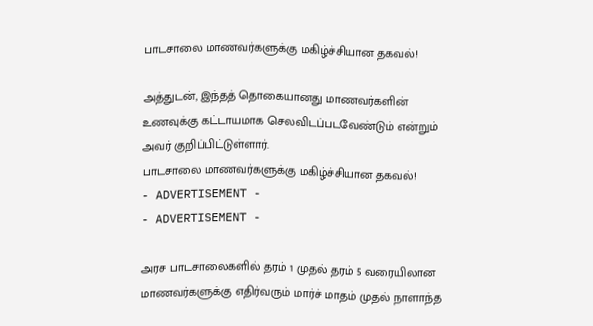பாடசாலை மாணவர்களுக்கு மகிழ்ச்சியான தகவல்!

அத்துடன், இந்தத் தொகையானது மாணவர்களின் உணவுக்கு கட்டாயமாக செலவிடப்படவேண்டும் என்றும் அவர் குறிப்பிட்டுள்ளார்.
பாடசாலை மாணவர்களுக்கு மகிழ்ச்சியான தகவல்!
- ADVERTISEMENT -
- ADVERTISEMENT -

அரச பாடசாலைகளில் தரம் 1 முதல் தரம் 5 வரையிலான மாணவர்களுக்கு எதிர்வரும் மார்ச் மாதம் முதல் நாளாந்த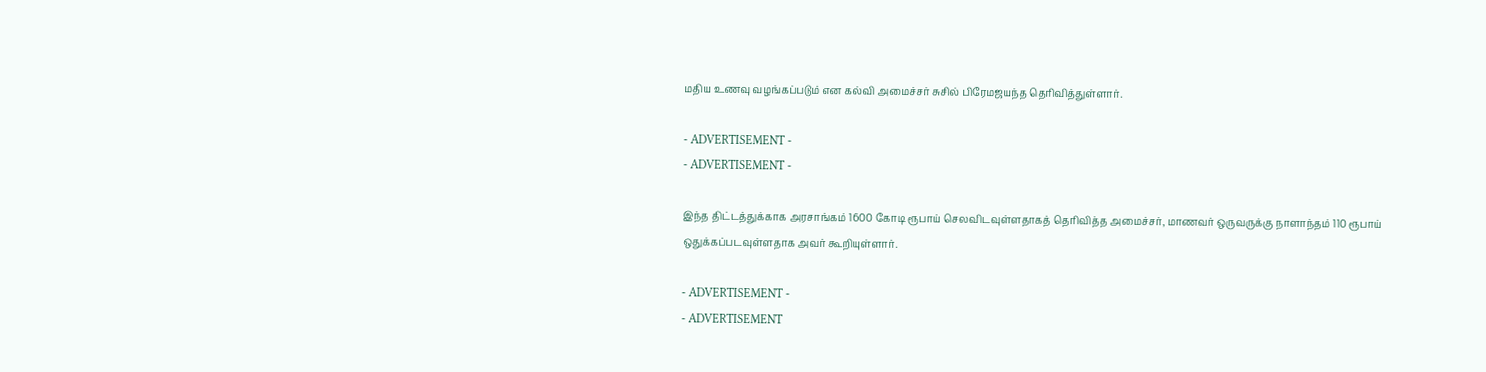மதிய உணவு வழங்கப்படும் என கல்வி அமைச்சர் சுசில் பிரேமஜயந்த தெரிவித்துள்ளார்.

- ADVERTISEMENT -
- ADVERTISEMENT -

இந்த திட்டத்துக்காக அரசாங்கம் 1600 கோடி ரூபாய் செலவிடவுள்ளதாகத் தெரிவித்த அமைச்சர், மாணவர் ஒருவருக்கு நாளாந்தம் 110 ரூபாய் ஒதுக்கப்படவுள்ளதாக அவர் கூறியுள்ளார்.

- ADVERTISEMENT -
- ADVERTISEMENT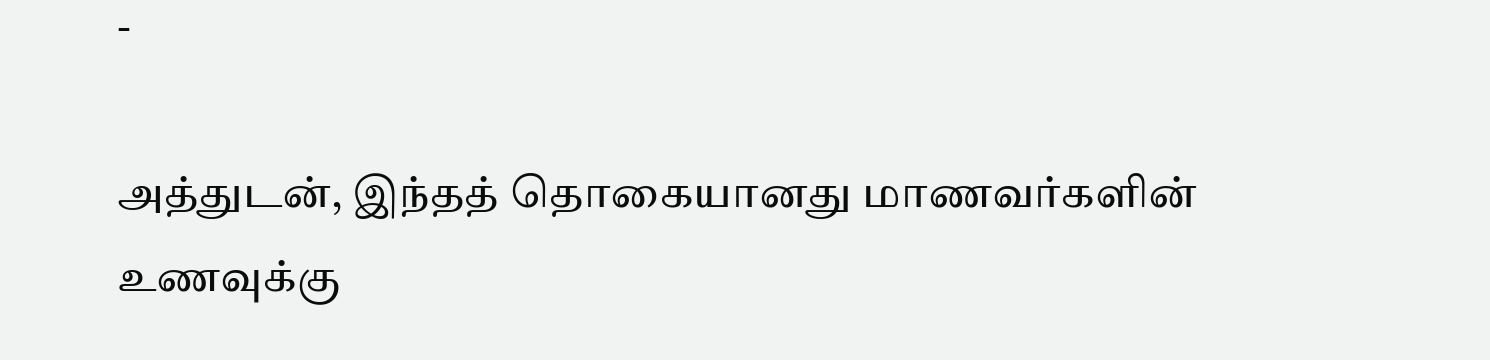-

அத்துடன், இந்தத் தொகையானது மாணவர்களின் உணவுக்கு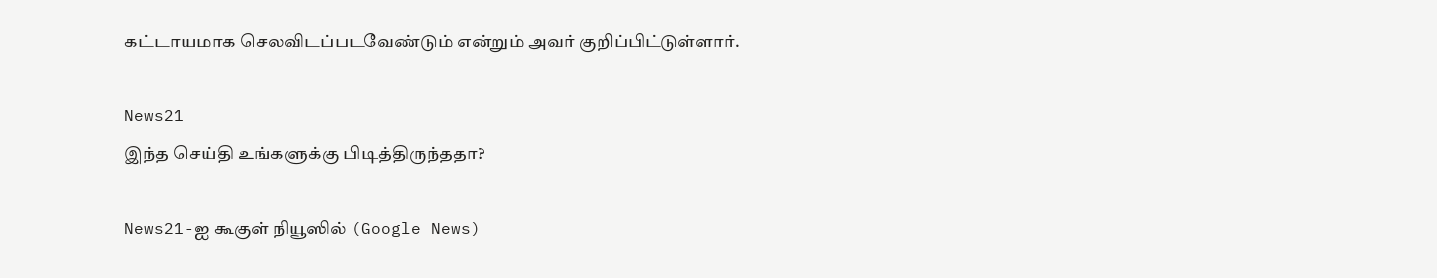கட்டாயமாக செலவிடப்படவேண்டும் என்றும் அவர் குறிப்பிட்டுள்ளார்.

News21
இந்த செய்தி உங்களுக்கு பிடித்திருந்ததா?

News21-ஐ கூகுள் நியூஸில் (Google News)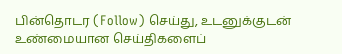பின்தொடர (Follow) செய்து, உடனுக்குடன் உண்மையான செய்திகளைப்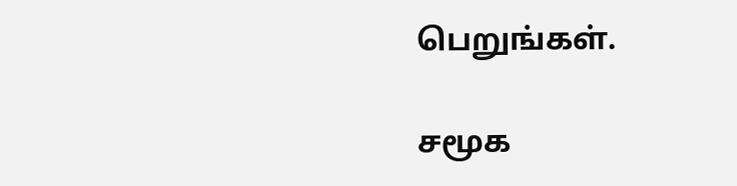பெறுங்கள்.

சமூக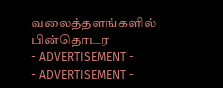வலைத்தளங்களில் பின்தொடர
- ADVERTISEMENT -
- ADVERTISEMENT -